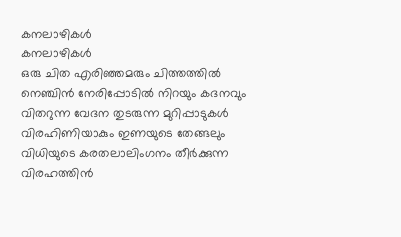കനലാഴികൾ
കനലാഴികൾ
ഒരു ചിത എരിഞ്ഞമരും ചിത്തത്തിൽ
നെഞ്ചിൻ നേരിപ്പോടിൽ നിറയും കദനവും
വിതറുന്ന വേദന തുടരുന്ന മുറിപ്പാടുകൾ
വിരഹിണിയാകും ഇണയുടെ തേങ്ങലും
വിധിയുടെ കരതലാലിംഗനം തീർക്കുന്ന
വിരഹത്തിൻ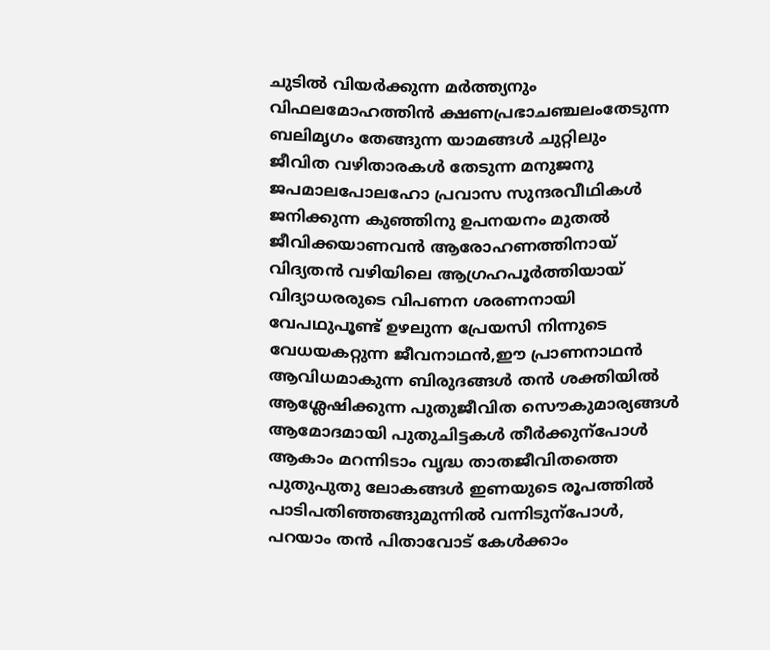ചുടിൽ വിയർക്കുന്ന മർത്ത്യനും
വിഫലമോഹത്തിൻ ക്ഷണപ്രഭാചഞ്ചലംതേടുന്ന
ബലിമൃഗം തേങ്ങുന്ന യാമങ്ങൾ ചുറ്റിലും
ജീവിത വഴിതാരകൾ തേടുന്ന മനുജനു
ജപമാലപോലഹോ പ്രവാസ സുന്ദരവീഥികൾ
ജനിക്കുന്ന കുഞ്ഞിനു ഉപനയനം മുതൽ
ജീവിക്കയാണവൻ ആരോഹണത്തിനായ്
വിദ്യതൻ വഴിയിലെ ആഗ്രഹപൂർത്തിയായ്
വിദ്യാധരരുടെ വിപണന ശരണനായി
വേപഥുപൂണ്ട് ഉഴലുന്ന പ്രേയസി നിന്നുടെ
വേധയകറ്റുന്ന ജീവനാഥൻ,ഈ പ്രാണനാഥൻ
ആവിധമാകുന്ന ബിരുദങ്ങൾ തൻ ശക്തിയിൽ
ആശ്ലേഷിക്കുന്ന പുതുജീവിത സൌകുമാര്യങ്ങൾ
ആമോദമായി പുതുചിട്ടകൾ തീർക്കുന്പോൾ
ആകാം മറന്നിടാം വൃദ്ധ താതജീവിതത്തെ
പുതുപുതു ലോകങ്ങൾ ഇണയുടെ രൂപത്തിൽ
പാടിപതിഞ്ഞങ്ങുമുന്നിൽ വന്നിടുന്പോൾ,
പറയാം തൻ പിതാവോട് കേൾക്കാം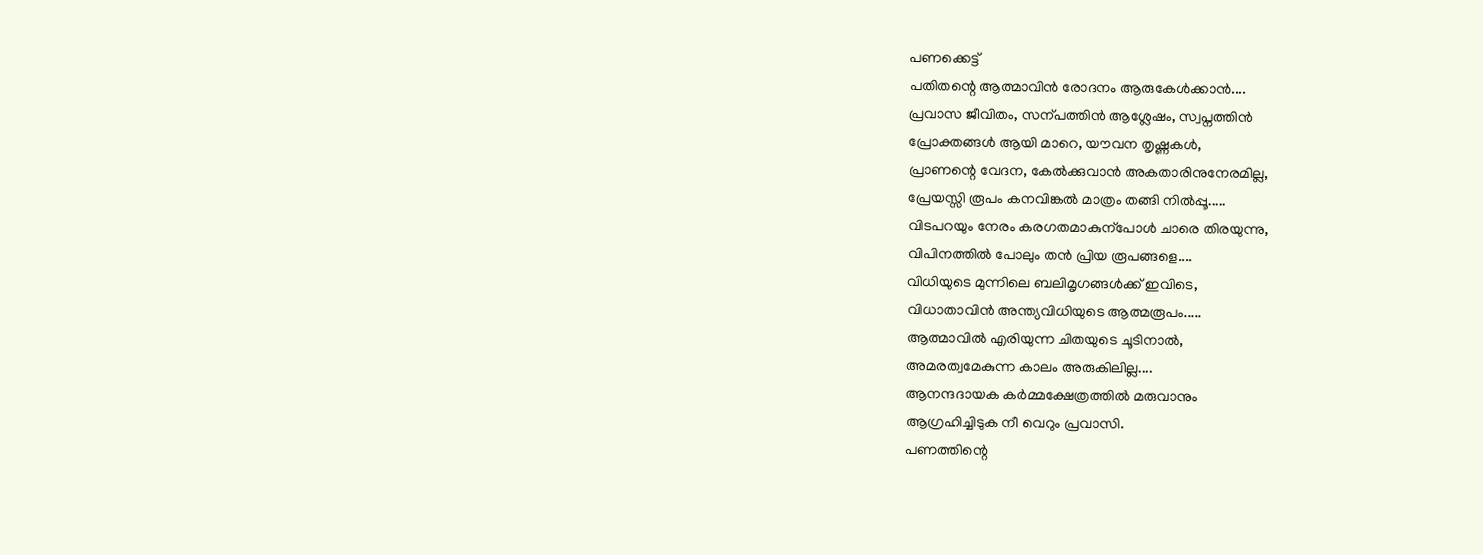പണക്കെട്ട്
പതിതന്റെ ആത്മാവിൻ രോദനം ആരുകേൾക്കാൻ....
പ്രവാസ ജീവിതം, സന്പത്തിൻ ആശ്ലേഷം, സ്വപ്നത്തിൻ
പ്രോക്തങ്ങൾ ആയി മാറെ, യൗവന തൃഷ്ണകൾ,
പ്രാണന്റെ വേദന, കേൽക്കുവാൻ അകതാരിനുനേരമില്ല,
പ്രേയസ്സി രൂപം കനവിങ്കൽ മാത്രം തങ്ങി നിൽപ്പൂ.....
വിടപറയും നേരം കരഗതമാകുന്പോൾ ചാരെ തിരയുന്നു,
വിപിനത്തിൽ പോലും തൻ പ്രിയ രൂപങ്ങളെ....
വിധിയുടെ മുന്നിലെ ബലിമൃഗങ്ങൾക്ക് ഇവിടെ,
വിധാതാവിൻ അന്ത്യവിധിയുടെ ആത്മരൂപം.....
ആത്മാവിൽ എരിയുന്ന ചിതയുടെ ചൂടിനാൽ,
അമരത്വമേകുന്ന കാലം അരുകിലില്ല....
ആനന്ദദായക കർമ്മക്ഷേത്രത്തിൽ മരുവാനും
ആഗ്രഹിച്ചിടുക നീ വെറും പ്രവാസി.
പണത്തിന്റെ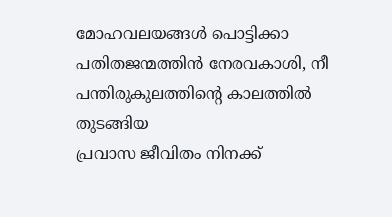മോഹവലയങ്ങൾ പൊട്ടിക്കാ
പതിതജന്മത്തിൻ നേരവകാശി, നീ
പന്തിരുകുലത്തിന്റെ കാലത്തിൽ തുടങ്ങിയ
പ്രവാസ ജീവിതം നിനക്ക്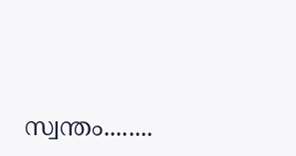സ്വന്തം........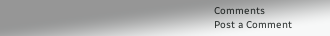Comments
Post a Comment